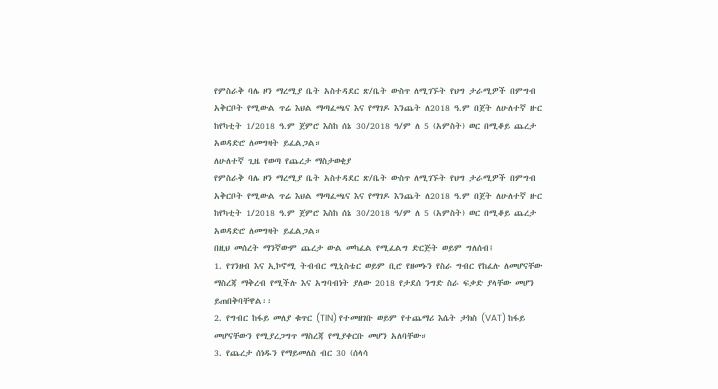የምስራቅ ባሌ ዞን ማረሚያ ቤት አስተዳደር ጽ/ቤት ውስጥ ለሚገኙት የህግ ታራሚዎች በምግብ አቅርቦት የሚውል ጥሬ እህል ማጣፈጫና እና የማገዶ እንጨት ለ2018 ዓ.ም በጀት ለሁለተኛ ዙር ከየካቲት 1/2018 ዓ.ም ጀምሮ እስከ ሰኔ 30/2018 ዓ/ም ለ 5 (አምስት) ወር በሚቆይ ጨረታ አወዳድሮ ለመግዛት ይፈልጋል።
ለሁለተኛ ጊዜ የወጣ የጨረታ ማስታወቂያ
የምስራቅ ባሌ ዞን ማረሚያ ቤት አስተዳደር ጽ/ቤት ውስጥ ለሚገኙት የህግ ታራሚዎች በምግብ አቅርቦት የሚውል ጥሬ እህል ማጣፈጫና እና የማገዶ እንጨት ለ2018 ዓ.ም በጀት ለሁለተኛ ዙር ከየካቲት 1/2018 ዓ.ም ጀምሮ እስከ ሰኔ 30/2018 ዓ/ም ለ 5 (አምስት) ወር በሚቆይ ጨረታ አወዳድሮ ለመግዛት ይፈልጋል።
በዚህ መሰረት ማንኛውም ጨረታ ውል መካፈል የሚፈልግ ድርጅት ወይም ግለሰብ፤
1. የገንዘብ እና ኢኮኖሚ ትብብር ሚኒስቴር ወይም ቢሮ የዘመኑን የስራ ግብር የከፈሉ ለመሆናቸው ማስረጃ ማቅረብ የሚችሉ እና አግባብነት ያለው 2018 የታደሰ ንግድ ስራ ፍቃድ ያላቸው መሆን ይጠበቅባቸዋል፡፡
2. የግብር ከፋይ መለያ ቁጥር (TIN) የተመዘገቡ ወይም የተጨማሪ እሴት ታክስ (VAT) ከፋይ መሆናቸውን የሚያረጋግጥ ማስረጃ የሚያቀርቡ መሆን አለባቸው።
3. የጨረታ ሰነዱን የማይመለስ ብር 30 (ሰላሳ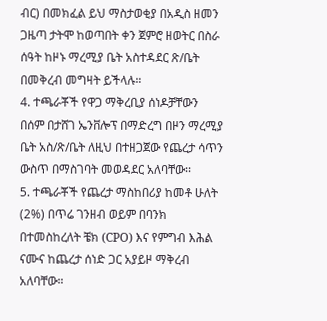ብር) በመክፈል ይህ ማስታወቂያ በአዲስ ዘመን ጋዜጣ ታትሞ ከወጣበት ቀን ጀምሮ ዘወትር በስራ ሰዓት ከዞኑ ማረሚያ ቤት አስተዳደር ጽ/ቤት በመቅረብ መግዛት ይችላሉ።
4. ተጫራቾች የዋጋ ማቅረቢያ ሰነዶቻቸውን በሰም በታሸገ ኤንቨሎፕ በማድረግ በዞን ማረሚያ ቤት አስ/ጽ/ቤት ለዚህ በተዘጋጀው የጨረታ ሳጥን ውስጥ በማስገባት መወዳደር አለባቸው፡፡
5. ተጫራቾች የጨረታ ማስከበሪያ ከመቶ ሁለት (2%) በጥሬ ገንዘብ ወይም በባንክ በተመስከረለት ቼክ (CPO) እና የምግብ እሕል ናሙና ከጨረታ ሰነድ ጋር አያይዞ ማቅረብ አለባቸው።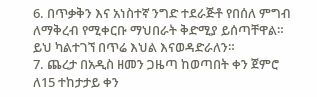6. በጥቃቅን እና አነስተኛ ንግድ ተደራጅቶ የበሰለ ምግብ ለማቅረብ የሚቀርቡ ማህበራት ቅድሚያ ይሰጣቸዋል። ይህ ካልተገኘ በጥሬ እህል እናወዳድራለን።
7. ጨረታ በአዲስ ዘመን ጋዜጣ ከወጣበት ቀን ጀምሮ ለ15 ተከታታይ ቀን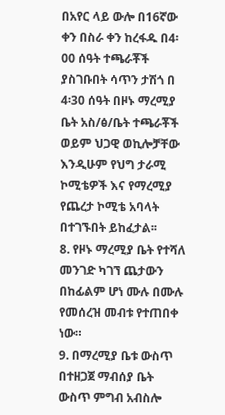በአየር ላይ ውሎ በ16ኛው ቀን በስራ ቀን ከረፋዱ በ4፡00 ሰዓት ተጫራቾች ያስገቡበት ሳጥን ታሽጎ በ 4፡30 ሰዓት በዞኑ ማረሚያ ቤት አስ/ፅ/ቤት ተጫራቾች ወይም ህጋዊ ወኪሎቻቸው እንዲሁም የህግ ታራሚ ኮሚቴዎች እና የማረሚያ የጨረታ ኮሚቴ አባላት በተገኙበት ይከፈታል፡፡
8. የዞኑ ማረሚያ ቤት የተሻለ መንገድ ካገኘ ጨታውን በከፊልም ሆነ ሙሉ በሙሉ የመሰረዝ መብቱ የተጠበቀ ነው።
9. በማረሚያ ቤቱ ውስጥ በተዘጋጀ ማብሰያ ቤት ውስጥ ምግብ አብስሎ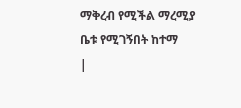ማቅረብ የሚችል ማረሚያ ቤቱ የሚገኝበት ከተማ
|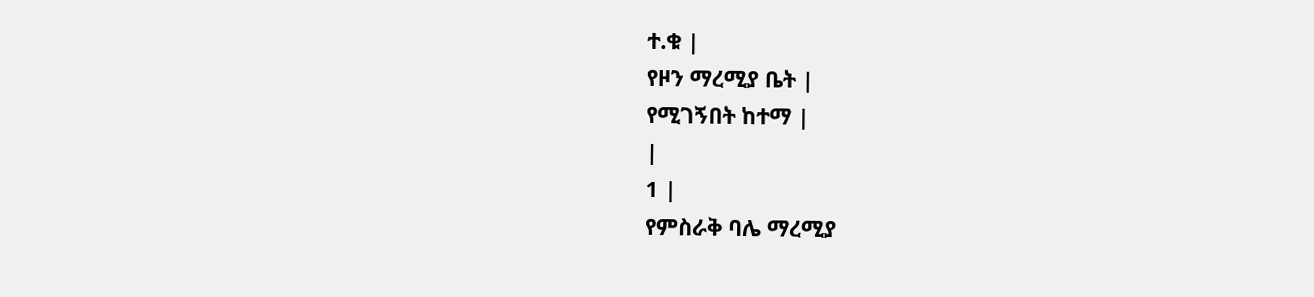ተ.ቁ |
የዞን ማረሚያ ቤት |
የሚገኝበት ከተማ |
|
1 |
የምስራቅ ባሌ ማረሚያ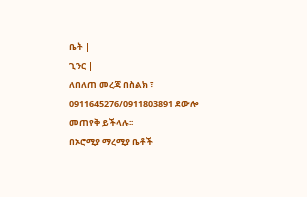ቤት |
ጊንር |
ለበለጠ መረጃ በስልክ ፣ 0911645276/0911803891 ደውሎ መጠየቅ ይችላሉ፡፡
በኦሮሚያ ማረሚያ ቤቶች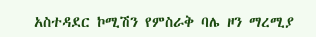አስተዳደር ኮሚሽን የምስራቅ ባሌ ዞን ማረሚያ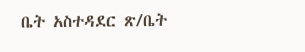ቤት አስተዳደር ጽ/ቤት